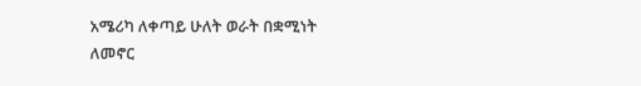አሜሪካ ለቀጣይ ሁለት ወራት በቋሚነት ለመኖር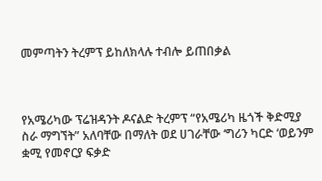መምጣትን ትረምፕ ይከለክላሉ ተብሎ ይጠበቃል



የአሜሪካው ፕሬዝዳንት ዶናልድ ትረምፕ “የአሜሪካ ዜጎች ቅድሚያ ስራ ማግኘት” አለባቸው በማለት ወደ ሀገራቸው ‘ግሪን ካርድ ‘ወይንም ቋሚ የመኖርያ ፍቃድ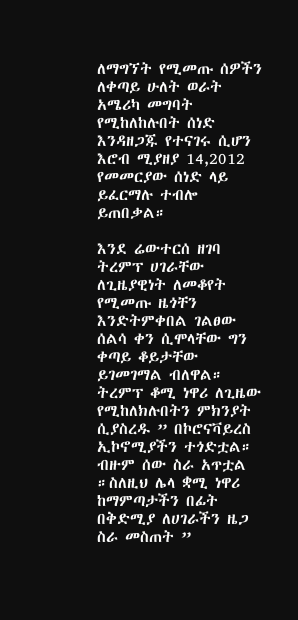ለማግኘት የሚመጡ ሰዎችን ለቀጣይ ሁለት ወራት አሜሪካ መግባት የሚከለከሉበት ሰነድ እንዳዘጋጁ የተናገሩ ሲሆን እሮብ ሚያዘያ 14,2012 የመመርያው ሰነድ ላይ ይፈርማሉ ተብሎ ይጠበቃል።

እንደ ሬውተርሰ ዘገባ ትረምፕ ሀገራቸው ለጊዜያዊነት ለመቆየት የሚመጡ ዜጎቸን እንድትምቀበል ገልፀው ሰልሳ ቀን ሲሞላቸው ግን ቀጣይ ቆይታቸው ይገመገማል ብለዋል።
ትረምፕ ቆሚ ነዋሪ ለጊዜው የሚከለክሉበትን ምክንያት ሲያስረዱ ” በኮሮናቫይረስ ኢኮኖሚያችን ተጎድቷል። ብዙም ሰው ስራ አጥቷል ።ስለዚህ ሌላ ቋሚ ነዋሪ ከማምጣታችን በፊት በቅድሚያ ለሀገራችን ዜጋ ስራ መስጠት ”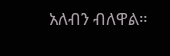አለብን ብለዋል።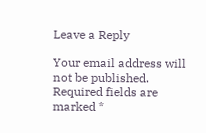Leave a Reply

Your email address will not be published. Required fields are marked *